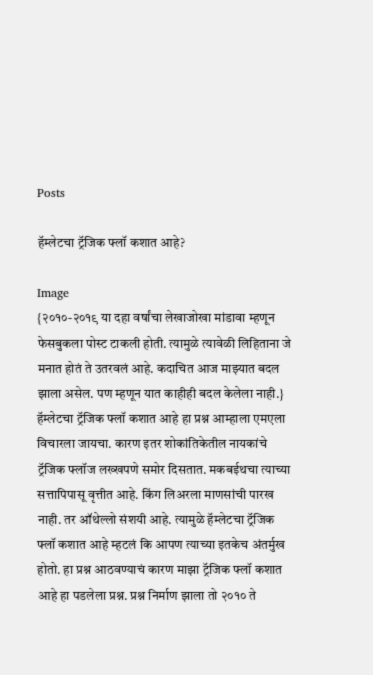Posts

हॅम्लेटचा ट्रॅजिक फ्लॉ कशात आहे?

Image
{२०१०-२०१९ या दहा वर्षांचा लेखाजोखा मांडावा म्हणून फेसबुकला पोस्ट टाकली होती. त्यामुळे त्यावेळी लिहिताना जे मनात होतं ते उतरवलं आहे. कदाचित आज माझ्यात बदल झाला असेल. पण म्हणून यात काहीही बदल केलेला नाही.} हॅम्लेटचा ट्रॅजिक फ्लॉ कशात आहे हा प्रश्न आम्हाला एमएला विचारला जायचा. कारण इतर शोकांतिकेतील नायकांचे ट्रॅजिक फ्लॉज लख्खपणे समोर दिसतात. मकबईथचा त्याच्या सत्तापिपासू वृत्तीत आहे. किंग लिअरला माणसांची पारख नाही. तर ऑथेल्लो संशयी आहे. त्यामुळे हॅम्लेटचा ट्रॅजिक फ्लॉ कशात आहे म्हटलं कि आपण त्याच्या इतकेच अंतर्मुख होतो. हा प्रश्न आठवण्याचं कारण माझा ट्रॅजिक फ्लॉ कशात आहे हा पडलेला प्रश्न. प्रश्न निर्माण झाला तो २०१० ते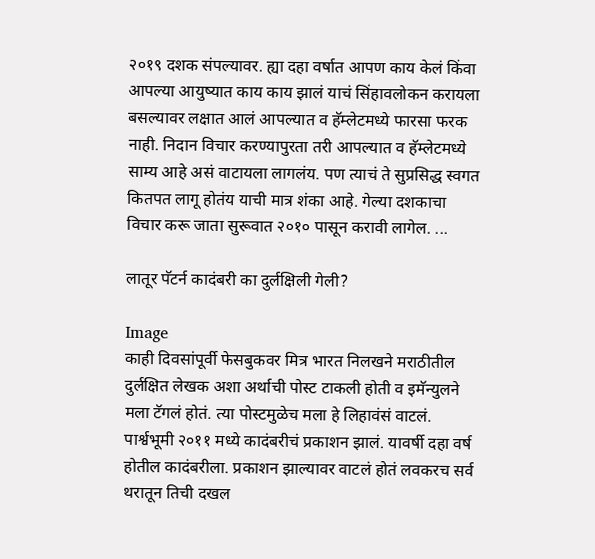२०१९ दशक संपल्यावर. ह्या दहा वर्षात आपण काय केलं किंवा आपल्या आयुष्यात काय काय झालं याचं सिंहावलोकन करायला बसल्यावर लक्षात आलं आपल्यात व हॅम्लेटमध्ये फारसा फरक नाही. निदान विचार करण्यापुरता तरी आपल्यात व हॅम्लेटमध्ये साम्य आहे असं वाटायला लागलंय. पण त्याचं ते सुप्रसिद्ध स्वगत कितपत लागू होतंय याची मात्र शंका आहे. गेल्या दशकाचा विचार करू जाता सुरूवात २०१० पासून करावी लागेल. ...

लातूर पॅटर्न कादंबरी का दुर्लक्षिली गेली?

Image
काही दिवसांपूर्वी फेसबुकवर मित्र भारत निलखने मराठीतील दुर्लक्षित लेखक अशा अर्थाची पोस्ट टाकली होती व इमॅन्युलने मला टॅगलं होतं. त्या पोस्टमुळेच मला हे लिहावंसं वाटलं. पार्श्वभूमी २०११ मध्ये कादंबरीचं प्रकाशन झालं. यावर्षी दहा वर्ष होतील कादंबरीला. प्रकाशन झाल्यावर वाटलं होतं लवकरच सर्व थरातून तिची दखल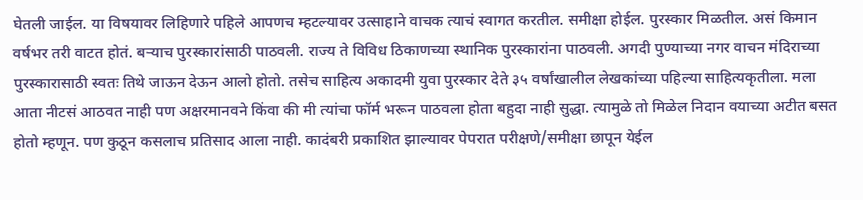घेतली जाईल. या विषयावर लिहिणारे पहिले आपणच म्हटल्यावर उत्साहाने वाचक त्याचं स्वागत करतील. समीक्षा होईल. पुरस्कार मिळतील. असं किमान वर्षभर तरी वाटत होतं. बऱ्याच पुरस्कारांसाठी पाठवली. राज्य ते विविध ठिकाणच्या स्थानिक पुरस्कारांना पाठवली. अगदी पुण्याच्या नगर वाचन मंदिराच्या पुरस्कारासाठी स्वतः तिथे जाऊन देऊन आलो होतो. तसेच साहित्य अकादमी युवा पुरस्कार देते ३५ वर्षांखालील लेखकांच्या पहिल्या साहित्यकृतीला. मला आता नीटसं आठवत नाही पण अक्षरमानवने किंवा की मी त्यांचा फॉर्म भरून पाठवला होता बहुदा नाही सुद्धा. त्यामुळे तो मिळेल निदान वयाच्या अटीत बसत होतो म्हणून. पण कुठून कसलाच प्रतिसाद आला नाही. कादंबरी प्रकाशित झाल्यावर पेपरात परीक्षणे/समीक्षा छापून येईल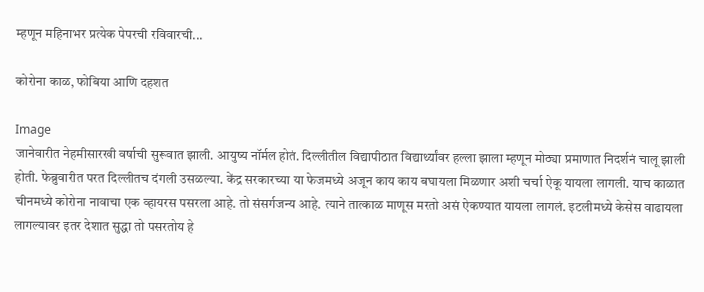म्हणून महिनाभर प्रत्येक पेपरची रविवारची...

कोरोना काळ, फोबिया आणि दहशत

Image
जानेवारीत नेहमीसारखी वर्षाची सुरूवात झाली. आयुष्य नॉर्मल होतं. दिल्लीतील विद्यापीठात विद्यार्थ्यांवर हल्ला झाला म्हणून मोठ्या प्रमाणात निदर्शनं चालू झाली होती. फेब्रुवारीत परत दिल्लीतच दंगली उसळल्या. केंद्र सरकारच्या या फेजमध्ये अजून काय काय बघायला मिळणार अशी चर्चा ऐकू यायला लागली. याच काळात चीनमध्ये कोरोना नावाचा एक व्हायरस पसरला आहे. तो संसर्गजन्य आहे. त्याने तात्काळ माणूस मरतो असं ऐकण्यात यायला लागलं. इटलीमध्ये केसेस वाढायला लागल्यावर इतर देशात सुद्धा तो पसरतोय हे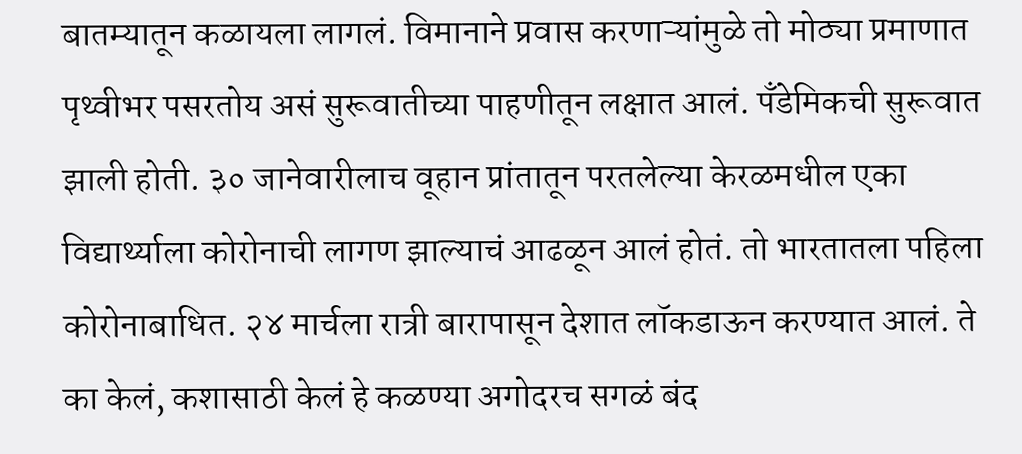बातम्यातून कळायला लागलं. विमानाने प्रवास करणाऱ्यांमुळे तो मोठ्या प्रमाणात पृथ्वीभर पसरतोय असं सुरूवातीच्या पाहणीतून लक्षात आलं. पँडेमिकची सुरूवात झाली होती. ३० जानेवारीलाच वूहान प्रांतातून परतलेल्या केरळमधील एका विद्यार्थ्याला कोरोनाची लागण झाल्याचं आढळून आलं होतं. तो भारतातला पहिला कोरोनाबाधित. २४ मार्चला रात्री बारापासून देशात लॉकडाऊन करण्यात आलं. ते का केलं, कशासाठी केलं हे कळण्या अगोदरच सगळं बंद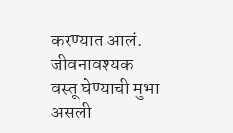करण्यात आलं. जीवनावश्यक वस्तू घेण्याची मुभा असली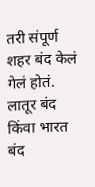तरी संपूर्ण शहर बंद केलं गेलं होतं. लातूर बंद किंवा भारत बंद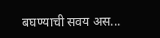बघण्याची सवय अस...